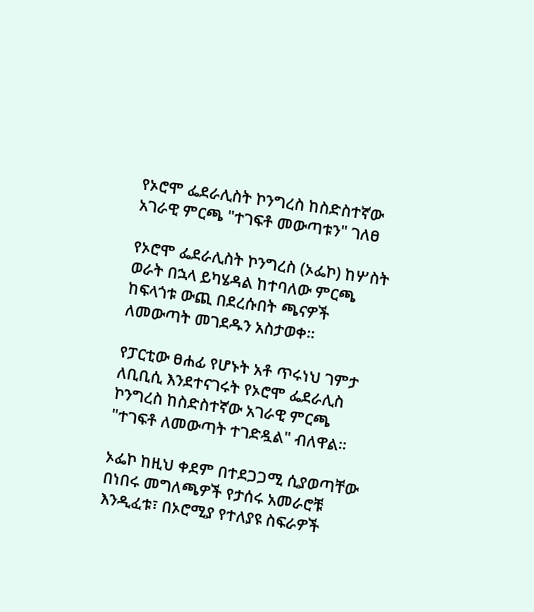የኦሮሞ ፌደራሊስት ኮንግረስ ከስድስተኛው አገራዊ ምርጫ "ተገፍቶ መውጣቱን" ገለፀ

የኦሮሞ ፌደራሊስት ኮንግረስ (ኦፌኮ) ከሦስት ወራት በኋላ ይካሄዳል ከተባለው ምርጫ ከፍላጎቱ ውጪ በደረሱበት ጫናዎች ለመውጣት መገደዱን አስታወቀ።

የፓርቲው ፀሐፊ የሆኑት አቶ ጥሩነህ ገምታ ለቢቢሲ እንደተናገሩት የኦሮሞ ፌደራሊስ ኮንግረስ ከስድስተኛው አገራዊ ምርጫ "ተገፍቶ ለመውጣት ተገድዷል" ብለዋል።

ኦፌኮ ከዚህ ቀደም በተደጋጋሚ ሲያወጣቸው በነበሩ መግለጫዎች የታሰሩ አመራሮቹ እንዲፈቱ፣ በኦሮሚያ የተለያዩ ስፍራዎች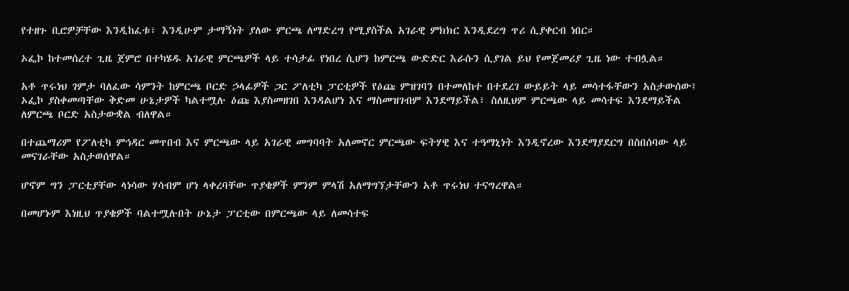የተዘጉ ቢሮዎቻቸው እንዲከፈቱ፣ እንዲሁም ታማኝነት ያለው ምርጫ ለማድረግ የሚያስችል አገራዊ ምክክር እንዲደረግ ጥሪ ሲያቀርብ ነበር።

ኦፌኮ ከተመሰረተ ጊዜ ጀምሮ በተካሄዱ አገራዊ ምርጫዎች ላይ ተሳታፊ የነበረ ሲሆን ከምርጫ ውድድር እራሱን ሲያገል ይህ የመጀመሪያ ጊዜ ነው ተብሏል።

አቶ ጥሩነህ ገምታ ባለፈው ሳምንት ከምርጫ ቦርድ ኃላፊዎች ጋር ፖለቲካ ፓርቲዎች የዕጩ ምዝገባን በተመለከተ በተደረገ ውይይት ላይ መሳተፋቸውን አስታውሰው፤ ኦፌኮ ያስቀመጣቸው ቅድመ ሁኔታዎች ካልተሟሉ ዕጩ እያስመዘገበ እንዳልሆነ እና ማስመዝገብም እንደማይችል፣ ስለዚህም ምርጫው ላይ መሳተፍ እንደማይችል ለምርጫ ቦርድ አስታውቋል ብለዋል።

በተጨማሪም የፖለቲካ ምኅዳር መጥበብ እና ምርጫው ላይ አገራዊ መግባባት አለመኖር ምርጫው ፍትሃዊ እና ተዓማኒነት እንዲኖረው እንደማያደርግ በስበሰባው ላይ መናገራቸው አስታወሰዋል።

ሆኖም ግን ፓርቲያቸው ላነሳው ሃሳብም ሆነ ላቀረባቸው ጥያቄዎች ምንም ምላሽ አለማግኘታቸውን አቶ ጥሩነህ ተናግረዋል።

በመሆኑም እነዚህ ጥያቄዎች ባልተሟሉበት ሁኔታ ፓርቲው በምርጫው ላይ ለመሳተፍ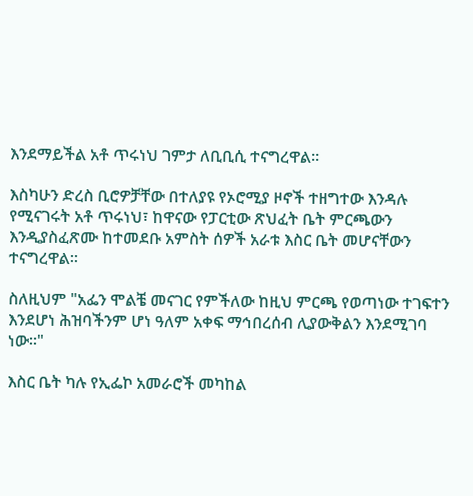እንደማይችል አቶ ጥሩነህ ገምታ ለቢቢሲ ተናግረዋል።

እስካሁን ድረስ ቢሮዎቻቸው በተለያዩ የኦሮሚያ ዞኖች ተዘግተው እንዳሉ የሚናገሩት አቶ ጥሩነህ፣ ከዋናው የፓርቲው ጽህፈት ቤት ምርጫውን እንዲያስፈጽሙ ከተመደቡ አምስት ሰዎች አራቱ እስር ቤት መሆናቸውን ተናግረዋል።

ስለዚህም "አፌን ሞልቼ መናገር የምችለው ከዚህ ምርጫ የወጣነው ተገፍተን እንደሆነ ሕዝባችንም ሆነ ዓለም አቀፍ ማኅበረሰብ ሊያውቅልን እንደሚገባ ነው።"

እስር ቤት ካሉ የኢፌኮ አመራሮች መካከል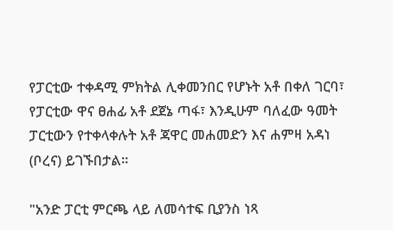የፓርቲው ተቀዳሚ ምክትል ሊቀመንበር የሆኑት አቶ በቀለ ገርባ፣ የፓርቲው ዋና ፀሐፊ አቶ ደጀኔ ጣፋ፣ እንዲሁም ባለፈው ዓመት ፓርቲውን የተቀላቀሉት አቶ ጃዋር መሐመድን እና ሐምዛ አዳነ (ቦረና) ይገኙበታል።

"አንድ ፓርቲ ምርጫ ላይ ለመሳተፍ ቢያንስ ነጻ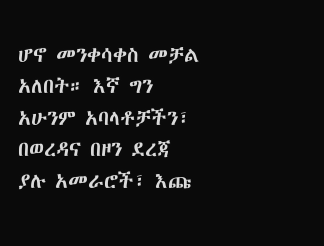ሆኖ መንቀሳቀስ መቻል አለበት። እኛ ግን አሁንም አባላቶቻችን፣ በወረዳና በዞን ደረጃ ያሉ አመራሮች፣ እጩ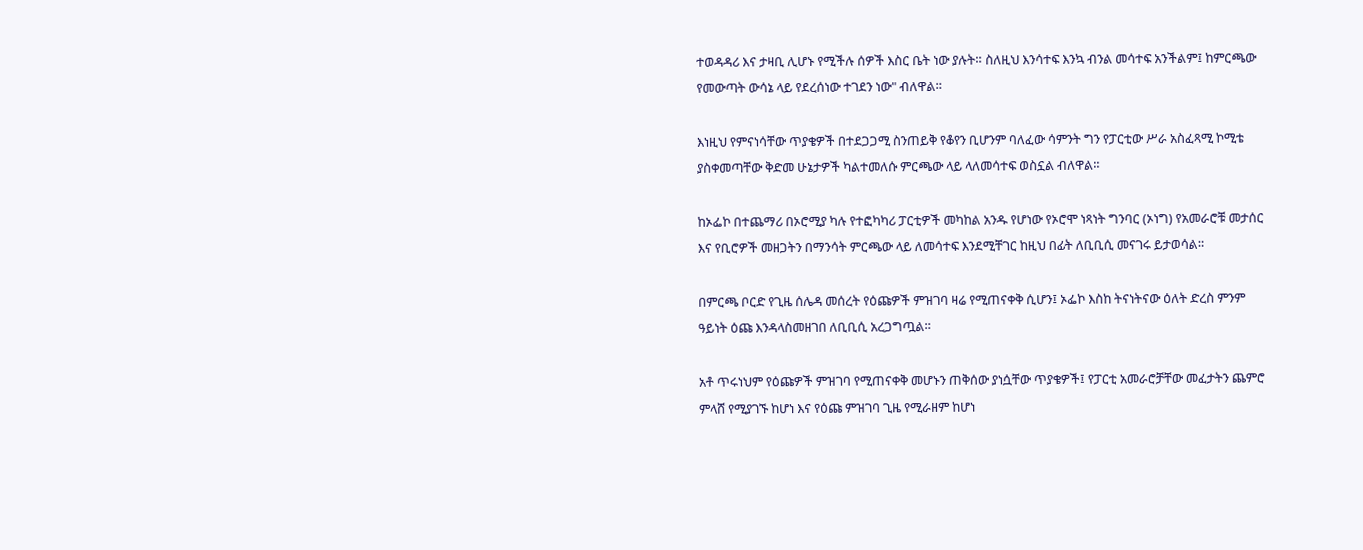ተወዳዳሪ እና ታዛቢ ሊሆኑ የሚችሉ ሰዎች እስር ቤት ነው ያሉት። ስለዚህ እንሳተፍ እንኳ ብንል መሳተፍ አንችልም፤ ከምርጫው የመውጣት ውሳኔ ላይ የደረሰነው ተገደን ነው" ብለዋል።

እነዚህ የምናነሳቸው ጥያቄዎች በተደጋጋሚ ስንጠይቅ የቆየን ቢሆንም ባለፈው ሳምንት ግን የፓርቲው ሥራ አስፈጻሚ ኮሚቴ ያስቀመጣቸው ቅድመ ሁኔታዎች ካልተመለሱ ምርጫው ላይ ላለመሳተፍ ወስኗል ብለዋል።

ከኦፌኮ በተጨማሪ በኦሮሚያ ካሉ የተፎካካሪ ፓርቲዎች መካከል አንዱ የሆነው የኦሮሞ ነጻነት ግንባር (ኦነግ) የአመራሮቹ መታሰር እና የቢሮዎች መዘጋትን በማንሳት ምርጫው ላይ ለመሳተፍ እንደሚቸገር ከዚህ በፊት ለቢቢሲ መናገሩ ይታወሳል።

በምርጫ ቦርድ የጊዜ ሰሌዳ መሰረት የዕጩዎች ምዝገባ ዛሬ የሚጠናቀቅ ሲሆን፤ ኦፌኮ እስከ ትናነትናው ዕለት ድረስ ምንም ዓይነት ዕጩ እንዳላስመዘገበ ለቢቢሲ አረጋግጧል።

አቶ ጥሩነህም የዕጩዎች ምዝገባ የሚጠናቀቅ መሆኑን ጠቅሰው ያነሷቸው ጥያቄዎች፤ የፓርቲ አመራሮቻቸው መፈታትን ጨምሮ ምላሸ የሚያገኙ ከሆነ እና የዕጩ ምዝገባ ጊዜ የሚራዘም ከሆነ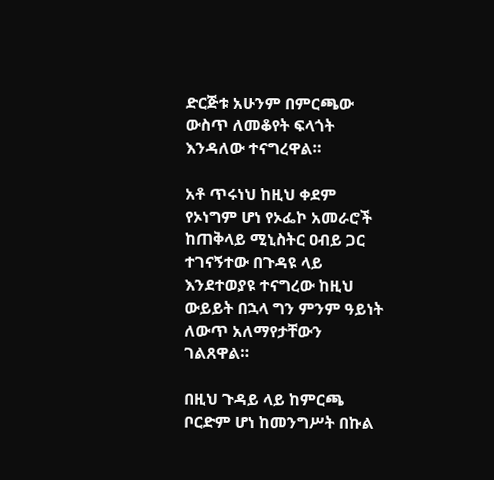ድርጅቱ አሁንም በምርጫው ውስጥ ለመቆየት ፍላጎት እንዳለው ተናግረዋል።

አቶ ጥሩነህ ከዚህ ቀደም የኦነግም ሆነ የኦፌኮ አመራሮች ከጠቅላይ ሚኒስትር ዐብይ ጋር ተገናኝተው በጉዳዩ ላይ እንደተወያዩ ተናግረው ከዚህ ውይይት በኋላ ግን ምንም ዓይነት ለውጥ አለማየታቸውን ገልጸዋል።

በዚህ ጉዳይ ላይ ከምርጫ ቦርድም ሆነ ከመንግሥት በኩል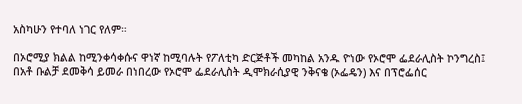አስካሁን የተባለ ነገር የለም።

በኦሮሚያ ክልል ከሚንቀሳቀሱና ዋነኛ ከሚባሉት የፖለቲካ ድርጅቶች መካከል አንዱ ዮነው የኦሮሞ ፌደራሊስት ኮንግረስ፤ በአቶ ቡልቻ ደመቅሳ ይመራ በነበረው የኦሮሞ ፌደራሊስት ዲሞክራሲያዊ ንቅናቄ (ኦፌዴን) እና በፕሮፌሰር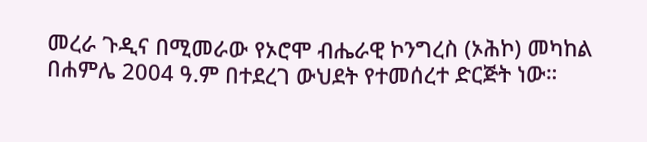መረራ ጉዲና በሚመራው የኦሮሞ ብሔራዊ ኮንግረስ (ኦሕኮ) መካከል በሐምሌ 2004 ዓ.ም በተደረገ ውህደት የተመሰረተ ድርጅት ነው።